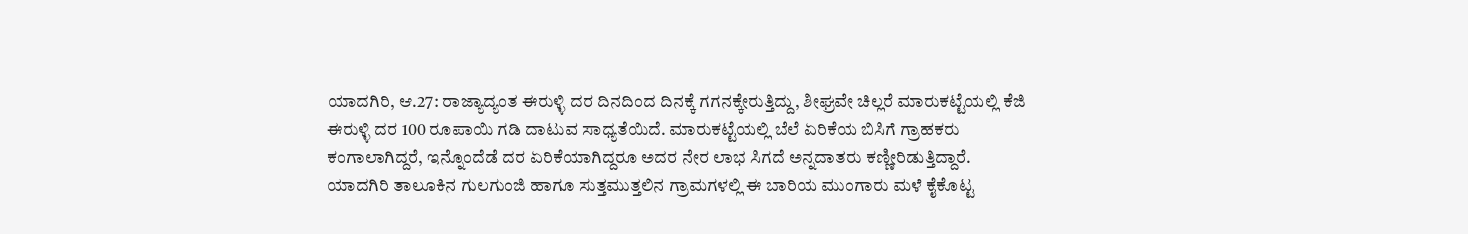ಯಾದಗಿರಿ, ಆ.27: ರಾಜ್ಯಾದ್ಯಂತ ಈರುಳ್ಳಿ ದರ ದಿನದಿಂದ ದಿನಕ್ಕೆ ಗಗನಕ್ಕೇರುತ್ತಿದ್ದು, ಶೀಘ್ರವೇ ಚಿಲ್ಲರೆ ಮಾರುಕಟ್ಟೆಯಲ್ಲಿ ಕೆಜಿ ಈರುಳ್ಳಿ ದರ 100 ರೂಪಾಯಿ ಗಡಿ ದಾಟುವ ಸಾಧ್ಯತೆಯಿದೆ. ಮಾರುಕಟ್ಟೆಯಲ್ಲಿ ಬೆಲೆ ಏರಿಕೆಯ ಬಿಸಿಗೆ ಗ್ರಾಹಕರು ಕಂಗಾಲಾಗಿದ್ದರೆ, ಇನ್ನೊಂದೆಡೆ ದರ ಏರಿಕೆಯಾಗಿದ್ದರೂ ಅದರ ನೇರ ಲಾಭ ಸಿಗದೆ ಅನ್ನದಾತರು ಕಣ್ಣೀರಿಡುತ್ತಿದ್ದಾರೆ.
ಯಾದಗಿರಿ ತಾಲೂಕಿನ ಗುಲಗುಂಜಿ ಹಾಗೂ ಸುತ್ತಮುತ್ತಲಿನ ಗ್ರಾಮಗಳಲ್ಲಿ ಈ ಬಾರಿಯ ಮುಂಗಾರು ಮಳೆ ಕೈಕೊಟ್ಟ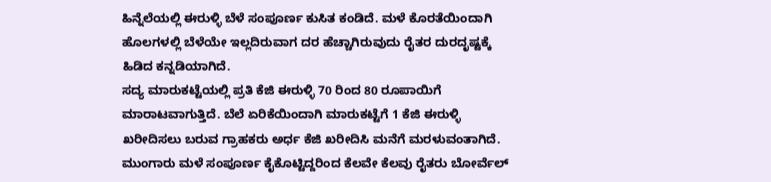ಹಿನ್ನೆಲೆಯಲ್ಲಿ ಈರುಳ್ಳಿ ಬೆಳೆ ಸಂಪೂರ್ಣ ಕುಸಿತ ಕಂಡಿದೆ. ಮಳೆ ಕೊರತೆಯಿಂದಾಗಿ ಹೊಲಗಳಲ್ಲಿ ಬೆಳೆಯೇ ಇಲ್ಲದಿರುವಾಗ ದರ ಹೆಚ್ಚಾಗಿರುವುದು ರೈತರ ದುರದೃಷ್ಟಕ್ಕೆ ಹಿಡಿದ ಕನ್ನಡಿಯಾಗಿದೆ.
ಸದ್ಯ ಮಾರುಕಟ್ಟೆಯಲ್ಲಿ ಪ್ರತಿ ಕೆಜಿ ಈರುಳ್ಳಿ 70 ರಿಂದ 80 ರೂಪಾಯಿಗೆ ಮಾರಾಟವಾಗುತ್ತಿದೆ. ಬೆಲೆ ಏರಿಕೆಯಿಂದಾಗಿ ಮಾರುಕಟ್ಟೆಗೆ 1 ಕೆಜಿ ಈರುಳ್ಳಿ ಖರೀದಿಸಲು ಬರುವ ಗ್ರಾಹಕರು ಅರ್ಧ ಕೆಜಿ ಖರೀದಿಸಿ ಮನೆಗೆ ಮರಳುವಂತಾಗಿದೆ. ಮುಂಗಾರು ಮಳೆ ಸಂಪೂರ್ಣ ಕೈಕೊಟ್ಟಿದ್ದರಿಂದ ಕೆಲವೇ ಕೆಲವು ರೈತರು ಬೋರ್ವೆಲ್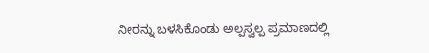ನೀರನ್ನು ಬಳಸಿಕೊಂಡು ಅಲ್ಪಸ್ವಲ್ಪ ಪ್ರಮಾಣದಲ್ಲಿ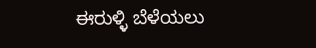ಈರುಳ್ಳಿ ಬೆಳೆಯಲು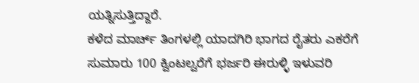ಯತ್ನಿಸುತ್ತಿದ್ದಾರೆ.
ಕಳೆದ ಮಾರ್ಚ್ ತಿಂಗಳಲ್ಲಿ ಯಾದಗಿರಿ ಭಾಗದ ರೈತರು ಎಕರೆಗೆ ಸುಮಾರು 100 ಕ್ವಿಂಟಲ್ವರೆಗೆ ಭರ್ಜರಿ ಈರುಳ್ಳಿ ಇಳುವರಿ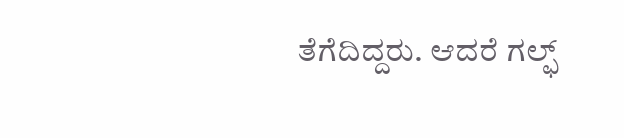ತೆಗೆದಿದ್ದರು. ಆದರೆ ಗಲ್ಫ್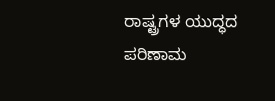ರಾಷ್ಟ್ರಗಳ ಯುದ್ಧದ ಪರಿಣಾಮ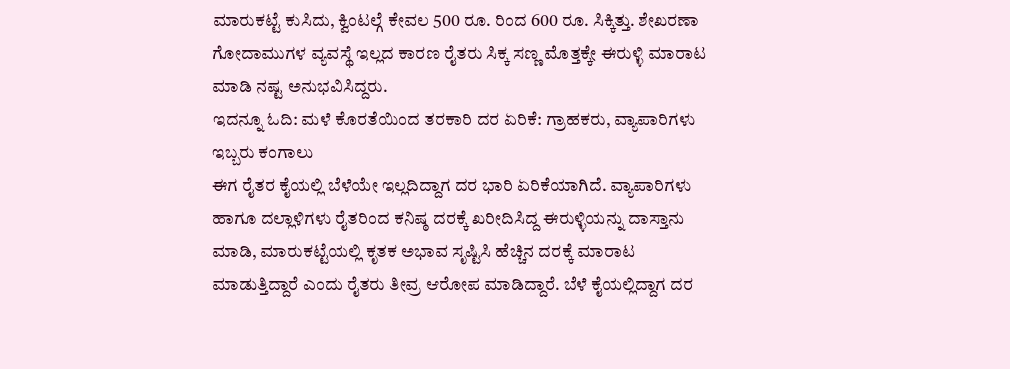ಮಾರುಕಟ್ಟೆ ಕುಸಿದು, ಕ್ವಿಂಟಲ್ಗೆ ಕೇವಲ 500 ರೂ. ರಿಂದ 600 ರೂ. ಸಿಕ್ಕಿತ್ತು. ಶೇಖರಣಾ ಗೋದಾಮುಗಳ ವ್ಯವಸ್ಥೆ ಇಲ್ಲದ ಕಾರಣ ರೈತರು ಸಿಕ್ಕ ಸಣ್ಣ ಮೊತ್ತಕ್ಕೇ ಈರುಳ್ಳಿ ಮಾರಾಟ ಮಾಡಿ ನಷ್ಟ ಅನುಭವಿಸಿದ್ದರು.
ಇದನ್ನೂ ಓದಿ: ಮಳೆ ಕೊರತೆಯಿಂದ ತರಕಾರಿ ದರ ಏರಿಕೆ: ಗ್ರಾಹಕರು, ವ್ಯಾಪಾರಿಗಳು ಇಬ್ಬರು ಕಂಗಾಲು
ಈಗ ರೈತರ ಕೈಯಲ್ಲಿ ಬೆಳೆಯೇ ಇಲ್ಲದಿದ್ದಾಗ ದರ ಭಾರಿ ಏರಿಕೆಯಾಗಿದೆ. ವ್ಯಾಪಾರಿಗಳು ಹಾಗೂ ದಲ್ಲಾಳಿಗಳು ರೈತರಿಂದ ಕನಿಷ್ಠ ದರಕ್ಕೆ ಖರೀದಿಸಿದ್ದ ಈರುಳ್ಳಿಯನ್ನು ದಾಸ್ತಾನು ಮಾಡಿ, ಮಾರುಕಟ್ಟೆಯಲ್ಲಿ ಕೃತಕ ಅಭಾವ ಸೃಷ್ಟಿಸಿ ಹೆಚ್ಚಿನ ದರಕ್ಕೆ ಮಾರಾಟ ಮಾಡುತ್ತಿದ್ದಾರೆ ಎಂದು ರೈತರು ತೀವ್ರ ಆರೋಪ ಮಾಡಿದ್ದಾರೆ. ಬೆಳೆ ಕೈಯಲ್ಲಿದ್ದಾಗ ದರ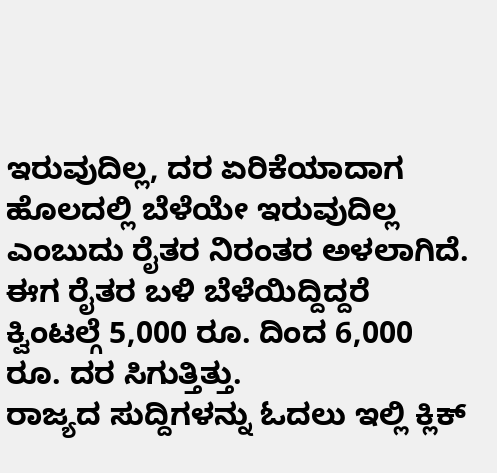ಇರುವುದಿಲ್ಲ, ದರ ಏರಿಕೆಯಾದಾಗ ಹೊಲದಲ್ಲಿ ಬೆಳೆಯೇ ಇರುವುದಿಲ್ಲ ಎಂಬುದು ರೈತರ ನಿರಂತರ ಅಳಲಾಗಿದೆ. ಈಗ ರೈತರ ಬಳಿ ಬೆಳೆಯಿದ್ದಿದ್ದರೆ ಕ್ವಿಂಟಲ್ಗೆ 5,000 ರೂ. ದಿಂದ 6,000 ರೂ. ದರ ಸಿಗುತ್ತಿತ್ತು.
ರಾಜ್ಯದ ಸುದ್ದಿಗಳನ್ನು ಓದಲು ಇಲ್ಲಿ ಕ್ಲಿಕ್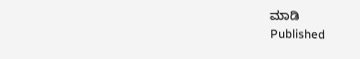ಮಾಡಿ
Published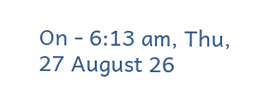On - 6:13 am, Thu, 27 August 26